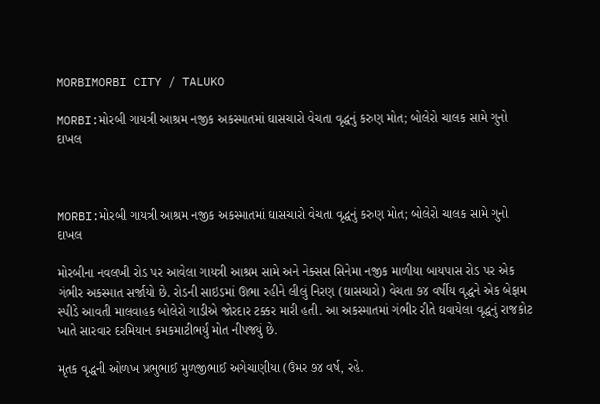MORBIMORBI CITY / TALUKO

MORBI:મોરબી ગાયત્રી આશ્રમ નજીક અકસ્માતમાં ઘાસચારો વેચતા વૃદ્ધનું કરુણ મોત; બોલેરો ચાલક સામે ગુનો દાખલ



MORBI:મોરબી ગાયત્રી આશ્રમ નજીક અકસ્માતમાં ઘાસચારો વેચતા વૃદ્ધનું કરુણ મોત; બોલેરો ચાલક સામે ગુનો દાખલ

મોરબીના નવલખી રોડ પર આવેલા ગાયત્રી આશ્રમ સામે અને નેક્સસ સિનેમા નજીક માળીયા બાયપાસ રોડ પર એક ગંભીર અકસ્માત સર્જાયો છે. રોડની સાઇડમાં ઊભા રહીને લીલું નિરણ (ઘાસચારો) વેચતા ૭૪ વર્ષીય વૃદ્ધને એક બેફામ સ્પીડે આવતી માલવાહક બોલેરો ગાડીએ જોરદાર ટક્કર મારી હતી. આ અકસ્માતમાં ગંભીર રીતે ઘવાયેલા વૃદ્ધનું રાજકોટ ખાતે સારવાર દરમિયાન કમકમાટીભર્યું મોત નીપજ્યું છે.

મૃતક વૃદ્ધની ઓળખ પ્રભુભાઈ મુળજીભાઈ અગેચાણીયા (ઉંમર ૭૪ વર્ષ, રહે.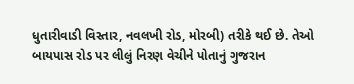ધુતારીવાડી વિસ્તાર, નવલખી રોડ, મોરબી) તરીકે થઈ છે. તેઓ બાયપાસ રોડ પર લીલું નિરણ વેચીને પોતાનું ગુજરાન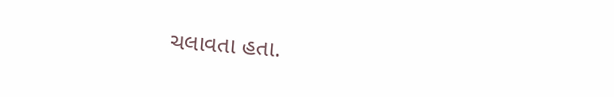ચલાવતા હતા.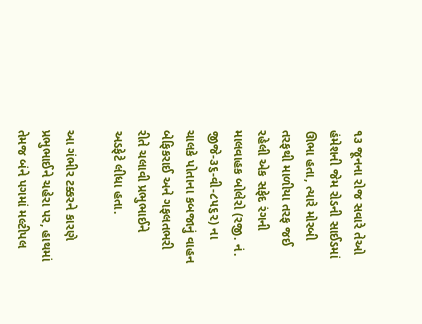૧૩ જૂનના રોજ સવારે તેઓ હંમેશની જેમ રોડની સાઈડમાં ઊભા હતા, ત્યારે મોરબી તરફથી માળીયા તરફ જઈ રહેલી એક સફેદ રંગની માલવાહક બોલેરો (રજી. નં. જીજે-૩૬-વી-૮૫૬૨) ના ચાલકે પોતાના કબજાનું વાહન બેફિકરાઈ અને ગફલતભરી રીતે ચલાવી પ્રભુભાઈને અડફેટે લીધા હતા.

આ ગંભીર ટક્કરને કારણે પ્રભુભાઈને ચહેરા પર, હાથમાં તેમજ બંને પગમાં મલ્ટીપલ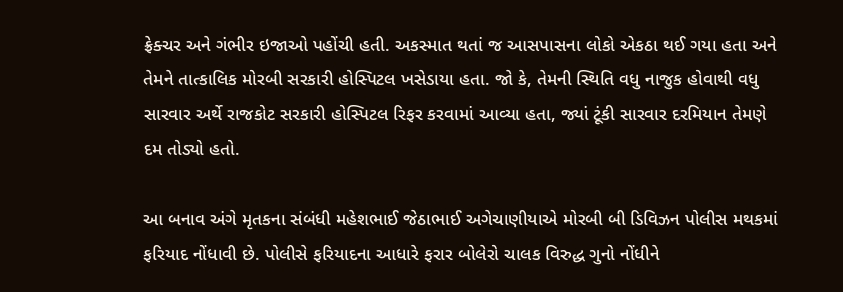ફ્રેક્ચર અને ગંભીર ઇજાઓ પહોંચી હતી. અકસ્માત થતાં જ આસપાસના લોકો એકઠા થઈ ગયા હતા અને તેમને તાત્કાલિક મોરબી સરકારી હોસ્પિટલ ખસેડાયા હતા. જો કે, તેમની સ્થિતિ વધુ નાજુક હોવાથી વધુ સારવાર અર્થે રાજકોટ સરકારી હોસ્પિટલ રિફર કરવામાં આવ્યા હતા, જ્યાં ટૂંકી સારવાર દરમિયાન તેમણે દમ તોડ્યો હતો.

આ બનાવ અંગે મૃતકના સંબંધી મહેશભાઈ જેઠાભાઈ અગેચાણીયાએ મોરબી બી ડિવિઝન પોલીસ મથકમાં ફરિયાદ નોંધાવી છે. પોલીસે ફરિયાદના આધારે ફરાર બોલેરો ચાલક વિરુદ્ધ ગુનો નોંધીને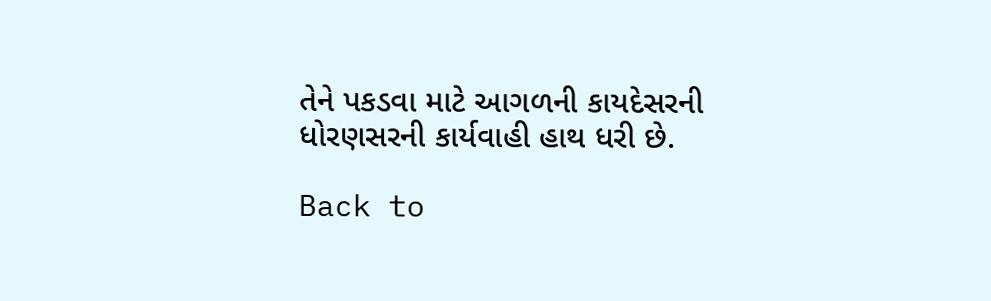તેને પકડવા માટે આગળની કાયદેસરની ધોરણસરની કાર્યવાહી હાથ ધરી છે.

Back to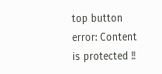top button
error: Content is protected !!